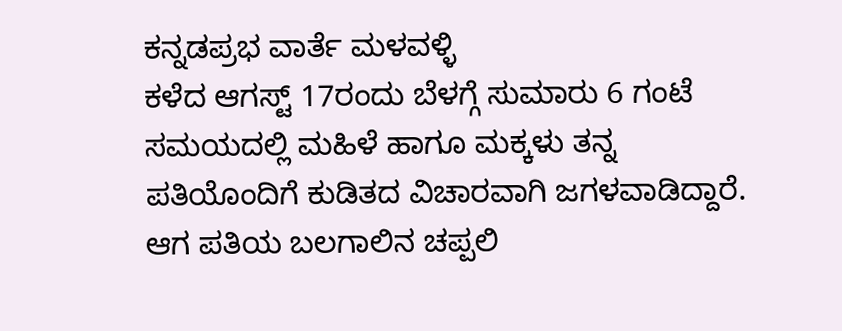ಕನ್ನಡಪ್ರಭ ವಾರ್ತೆ ಮಳವಳ್ಳಿ
ಕಳೆದ ಆಗಸ್ಟ್ 17ರಂದು ಬೆಳಗ್ಗೆ ಸುಮಾರು 6 ಗಂಟೆ ಸಮಯದಲ್ಲಿ ಮಹಿಳೆ ಹಾಗೂ ಮಕ್ಕಳು ತನ್ನ ಪತಿಯೊಂದಿಗೆ ಕುಡಿತದ ವಿಚಾರವಾಗಿ ಜಗಳವಾಡಿದ್ದಾರೆ. ಆಗ ಪತಿಯ ಬಲಗಾಲಿನ ಚಪ್ಪಲಿ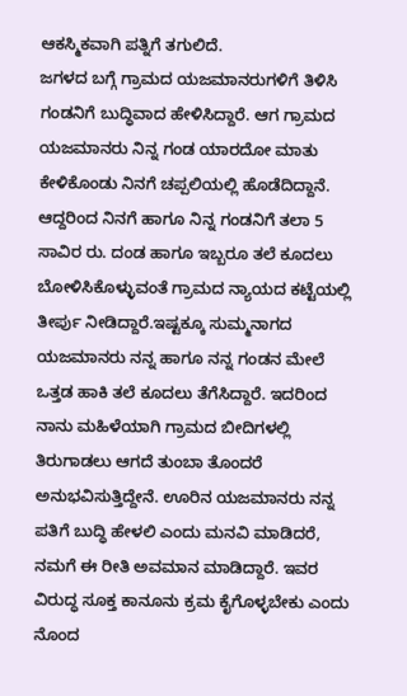ಆಕಸ್ಮಿಕವಾಗಿ ಪತ್ನಿಗೆ ತಗುಲಿದೆ.
ಜಗಳದ ಬಗ್ಗೆ ಗ್ರಾಮದ ಯಜಮಾನರುಗಳಿಗೆ ತಿಳಿಸಿ ಗಂಡನಿಗೆ ಬುದ್ಧಿವಾದ ಹೇಳಿಸಿದ್ದಾರೆ. ಆಗ ಗ್ರಾಮದ ಯಜಮಾನರು ನಿನ್ನ ಗಂಡ ಯಾರದೋ ಮಾತು ಕೇಳಿಕೊಂಡು ನಿನಗೆ ಚಪ್ಪಲಿಯಲ್ಲಿ ಹೊಡೆದಿದ್ದಾನೆ. ಆದ್ದರಿಂದ ನಿನಗೆ ಹಾಗೂ ನಿನ್ನ ಗಂಡನಿಗೆ ತಲಾ 5 ಸಾವಿರ ರು. ದಂಡ ಹಾಗೂ ಇಬ್ಬರೂ ತಲೆ ಕೂದಲು ಬೋಳಿಸಿಕೊಳ್ಳುವಂತೆ ಗ್ರಾಮದ ನ್ಯಾಯದ ಕಟ್ಟೆಯಲ್ಲಿ ತೀರ್ಪು ನೀಡಿದ್ದಾರೆ.ಇಷ್ಟಕ್ಕೂ ಸುಮ್ಮನಾಗದ ಯಜಮಾನರು ನನ್ನ ಹಾಗೂ ನನ್ನ ಗಂಡನ ಮೇಲೆ ಒತ್ತಡ ಹಾಕಿ ತಲೆ ಕೂದಲು ತೆಗೆಸಿದ್ದಾರೆ. ಇದರಿಂದ ನಾನು ಮಹಿಳೆಯಾಗಿ ಗ್ರಾಮದ ಬೀದಿಗಳಲ್ಲಿ ತಿರುಗಾಡಲು ಆಗದೆ ತುಂಬಾ ತೊಂದರೆ ಅನುಭವಿಸುತ್ತಿದ್ದೇನೆ. ಊರಿನ ಯಜಮಾನರು ನನ್ನ ಪತಿಗೆ ಬುದ್ಧಿ ಹೇಳಲಿ ಎಂದು ಮನವಿ ಮಾಡಿದರೆ, ನಮಗೆ ಈ ರೀತಿ ಅವಮಾನ ಮಾಡಿದ್ದಾರೆ. ಇವರ ವಿರುದ್ಧ ಸೂಕ್ತ ಕಾನೂನು ಕ್ರಮ ಕೈಗೊಳ್ಳಬೇಕು ಎಂದು ನೊಂದ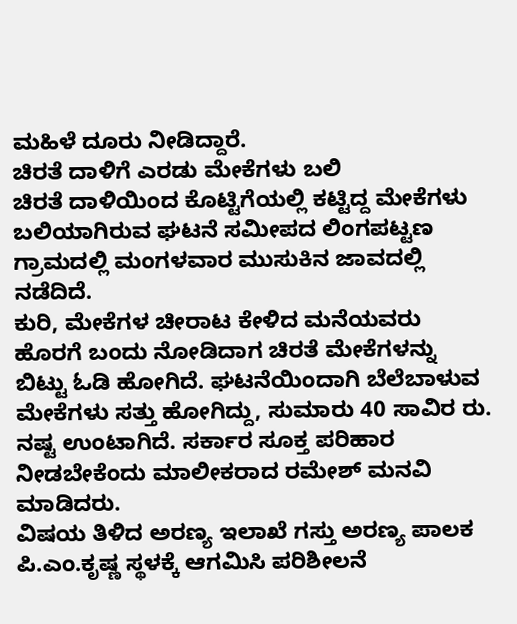ಮಹಿಳೆ ದೂರು ನೀಡಿದ್ದಾರೆ.
ಚಿರತೆ ದಾಳಿಗೆ ಎರಡು ಮೇಕೆಗಳು ಬಲಿ
ಚಿರತೆ ದಾಳಿಯಿಂದ ಕೊಟ್ಟಿಗೆಯಲ್ಲಿ ಕಟ್ಟಿದ್ದ ಮೇಕೆಗಳು ಬಲಿಯಾಗಿರುವ ಘಟನೆ ಸಮೀಪದ ಲಿಂಗಪಟ್ಟಣ ಗ್ರಾಮದಲ್ಲಿ ಮಂಗಳವಾರ ಮುಸುಕಿನ ಜಾವದಲ್ಲಿ ನಡೆದಿದೆ.
ಕುರಿ, ಮೇಕೆಗಳ ಚೀರಾಟ ಕೇಳಿದ ಮನೆಯವರು ಹೊರಗೆ ಬಂದು ನೋಡಿದಾಗ ಚಿರತೆ ಮೇಕೆಗಳನ್ನು ಬಿಟ್ಟು ಓಡಿ ಹೋಗಿದೆ. ಘಟನೆಯಿಂದಾಗಿ ಬೆಲೆಬಾಳುವ ಮೇಕೆಗಳು ಸತ್ತು ಹೋಗಿದ್ದು, ಸುಮಾರು 40 ಸಾವಿರ ರು. ನಷ್ಟ ಉಂಟಾಗಿದೆ. ಸರ್ಕಾರ ಸೂಕ್ತ ಪರಿಹಾರ ನೀಡಬೇಕೆಂದು ಮಾಲೀಕರಾದ ರಮೇಶ್ ಮನವಿ ಮಾಡಿದರು.
ವಿಷಯ ತಿಳಿದ ಅರಣ್ಯ ಇಲಾಖೆ ಗಸ್ತು ಅರಣ್ಯ ಪಾಲಕ ಪಿ.ಎಂ.ಕೃಷ್ಣ ಸ್ಥಳಕ್ಕೆ ಆಗಮಿಸಿ ಪರಿಶೀಲನೆ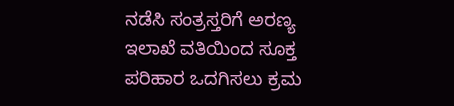ನಡೆಸಿ ಸಂತ್ರಸ್ತರಿಗೆ ಅರಣ್ಯ ಇಲಾಖೆ ವತಿಯಿಂದ ಸೂಕ್ತ ಪರಿಹಾರ ಒದಗಿಸಲು ಕ್ರಮ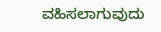ವಹಿಸಲಾಗುವುದು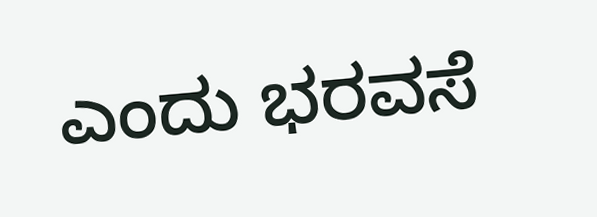ಎಂದು ಭರವಸೆ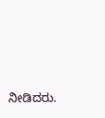ನೀಡಿದರು.